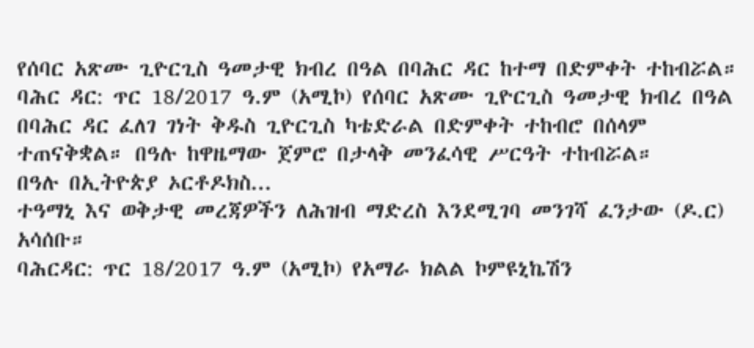የሰባር አጽሙ ጊዮርጊስ ዓመታዊ ክብረ በዓል በባሕር ዳር ከተማ በድምቀት ተከብሯል።
ባሕር ዳር: ጥር 18/2017 ዓ.ም (አሚኮ) የሰባር አጽሙ ጊዮርጊስ ዓመታዊ ክብረ በዓል በባሕር ዳር ፈለገ ገነት ቅዱስ ጊዮርጊስ ካቴድራል በድምቀት ተከብሮ በሰላም ተጠናቅቋል። በዓሉ ከዋዜማው ጀምሮ በታላቅ መንፈሳዊ ሥርዓት ተከብሯል።
በዓሉ በኢትዮጵያ ኦርቶዶክስ...
ተዓማኒ እና ወቅታዊ መረጃዎችን ለሕዝብ ማድረስ እንደሚገባ መንገሻ ፈንታው (ዶ.ር) አሳሰቡ።
ባሕርዳር: ጥር 18/2017 ዓ.ም (አሚኮ) የአማራ ክልል ኮምዩኒኬሽን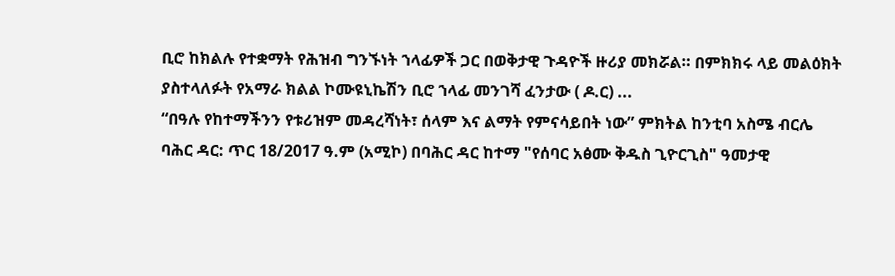ቢሮ ከክልሉ የተቋማት የሕዝብ ግንኙነት ኀላፊዎች ጋር በወቅታዊ ጉዳዮች ዙሪያ መክሯል። በምክክሩ ላይ መልዕክት ያስተላለፉት የአማራ ክልል ኮሙዩኒኬሽን ቢሮ ኀላፊ መንገሻ ፈንታው ( ዶ.ር) ...
“በዓሉ የከተማችንን የቱሪዝም መዳረሻነት፣ ሰላም እና ልማት የምናሳይበት ነው” ምክትል ከንቲባ አስሜ ብርሌ
ባሕር ዳር: ጥር 18/2017 ዓ.ም (አሚኮ) በባሕር ዳር ከተማ "የሰባር አፅሙ ቅዱስ ጊዮርጊስ" ዓመታዊ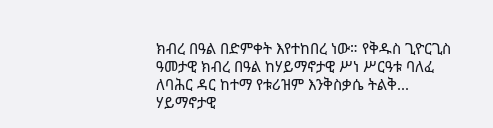ክብረ በዓል በድምቀት እየተከበረ ነው። የቅዱስ ጊዮርጊስ ዓመታዊ ክብረ በዓል ከሃይማኖታዊ ሥነ ሥርዓቱ ባለፈ ለባሕር ዳር ከተማ የቱሪዝም እንቅስቃሴ ትልቅ...
ሃይማኖታዊ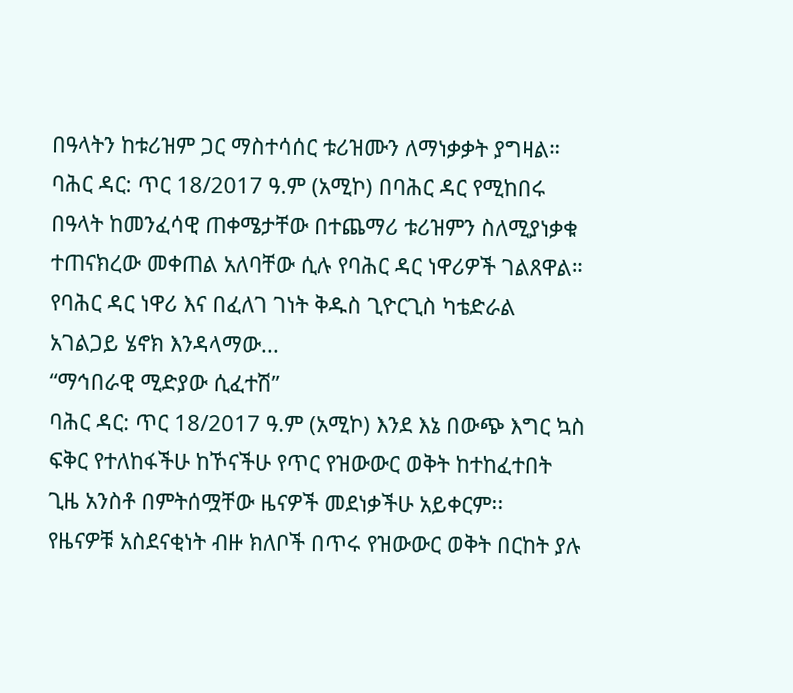በዓላትን ከቱሪዝም ጋር ማስተሳሰር ቱሪዝሙን ለማነቃቃት ያግዛል።
ባሕር ዳር: ጥር 18/2017 ዓ.ም (አሚኮ) በባሕር ዳር የሚከበሩ በዓላት ከመንፈሳዊ ጠቀሜታቸው በተጨማሪ ቱሪዝምን ስለሚያነቃቁ ተጠናክረው መቀጠል አለባቸው ሲሉ የባሕር ዳር ነዋሪዎች ገልጸዋል።
የባሕር ዳር ነዋሪ እና በፈለገ ገነት ቅዱስ ጊዮርጊስ ካቴድራል አገልጋይ ሄኖክ እንዳላማው...
“ማኅበራዊ ሚድያው ሲፈተሽ”
ባሕር ዳር: ጥር 18/2017 ዓ.ም (አሚኮ) እንደ እኔ በውጭ እግር ኳስ ፍቅር የተለከፋችሁ ከኾናችሁ የጥር የዝውውር ወቅት ከተከፈተበት ጊዜ አንስቶ በምትሰሟቸው ዜናዎች መደነቃችሁ አይቀርም፡፡
የዜናዎቹ አስደናቂነት ብዙ ክለቦች በጥሩ የዝውውር ወቅት በርከት ያሉ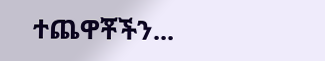ተጨዋቾችን...